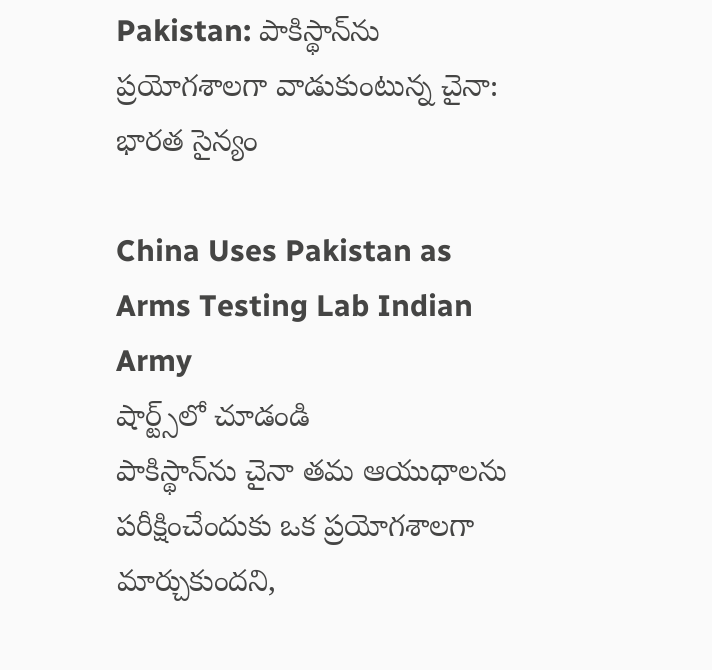Pakistan: పాకిస్థాన్‌ను ప్రయోగశాలగా వాడుకుంటున్న చైనా: భారత సైన్యం

China Uses Pakistan as Arms Testing Lab Indian Army
షార్ట్స్‌లో చూడండి
పాకిస్థాన్‌ను చైనా తమ ఆయుధాలను పరీక్షించేందుకు ఒక ప్రయోగశాలగా మార్చుకుందని,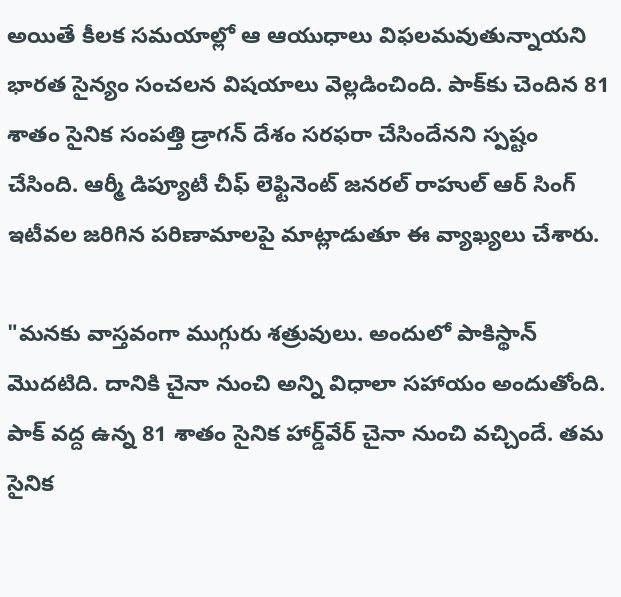అయితే కీలక సమయాల్లో ఆ ఆయుధాలు విఫలమవుతున్నాయని భారత సైన్యం సంచలన విషయాలు వెల్లడించింది. పాక్‌కు చెందిన 81 శాతం సైనిక సంపత్తి డ్రాగన్ దేశం సరఫరా చేసిందేనని స్పష్టం చేసింది. ఆర్మీ డిప్యూటీ చీఫ్ లెఫ్టినెంట్ జనరల్ రాహుల్ ఆర్ సింగ్ ఇటీవల జరిగిన పరిణామాలపై మాట్లాడుతూ ఈ వ్యాఖ్యలు చేశారు.

"మనకు వాస్తవంగా ముగ్గురు శత్రువులు. అందులో పాకిస్థాన్ మొదటిది. దానికి చైనా నుంచి అన్ని విధాలా సహాయం అందుతోంది. పాక్ వద్ద ఉన్న 81 శాతం సైనిక హార్డ్‌వేర్ చైనా నుంచి వచ్చిందే. తమ సైనిక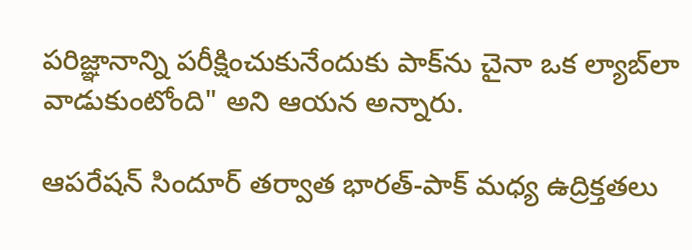పరిజ్ఞానాన్ని పరీక్షించుకునేందుకు పాక్‌ను చైనా ఒక ల్యాబ్‌లా వాడుకుంటోంది" అని ఆయన అన్నారు.

ఆపరేషన్ సిందూర్ తర్వాత భారత్-పాక్ మధ్య ఉద్రిక్తతలు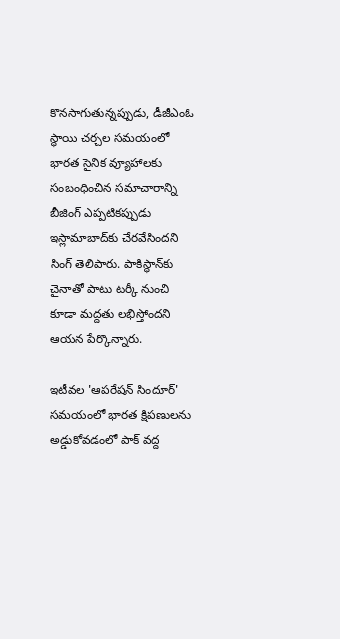కొనసాగుతున్నప్పుడు, డీజీఎంఓ స్థాయి చర్చల సమయంలో భారత సైనిక వ్యూహాలకు సంబంధించిన సమాచారాన్ని బీజింగ్ ఎప్పటికప్పుడు ఇస్లామాబాద్‌కు చేరవేసిందని సింగ్ తెలిపారు. పాకిస్థాన్‌కు చైనాతో పాటు టర్కీ నుంచి కూడా మద్దతు లభిస్తోందని ఆయన పేర్కొన్నారు.

ఇటీవల 'ఆపరేషన్ సిందూర్' సమయంలో భారత క్షిపణులను అడ్డుకోవడంలో పాక్ వద్ద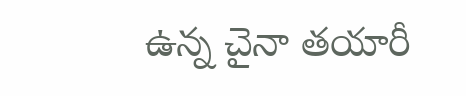ఉన్న చైనా తయారీ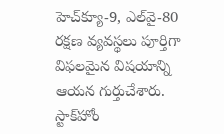హెచ్‌క్యూ-9, ఎల్‌వై-80 రక్షణ వ్యవస్థలు పూర్తిగా విఫలమైన విషయాన్ని ఆయన గుర్తుచేశారు. స్టాక్‌హోం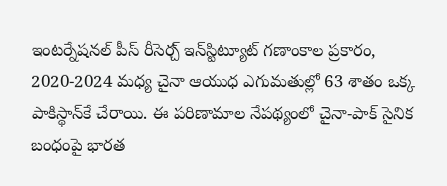ఇంటర్నేషనల్ పీస్ రీసెర్చ్ ఇన్‌స్టిట్యూట్ గణాంకాల ప్రకారం, 2020-2024 మధ్య చైనా ఆయుధ ఎగుమతుల్లో 63 శాతం ఒక్క పాకిస్థాన్‌కే చేరాయి. ఈ పరిణామాల నేపథ్యంలో చైనా-పాక్ సైనిక బంధంపై భారత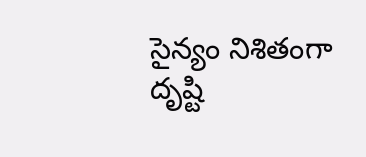సైన్యం నిశితంగా దృష్టి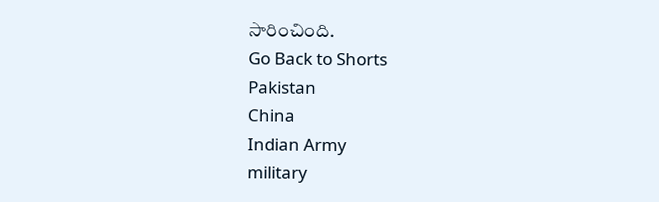సారించింది.
Go Back to Shorts
Pakistan
China
Indian Army
military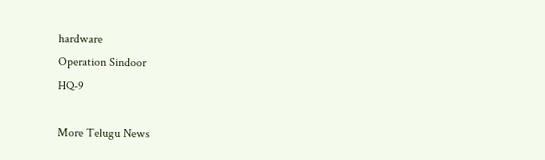hardware
Operation Sindoor
HQ-9

More Telugu News